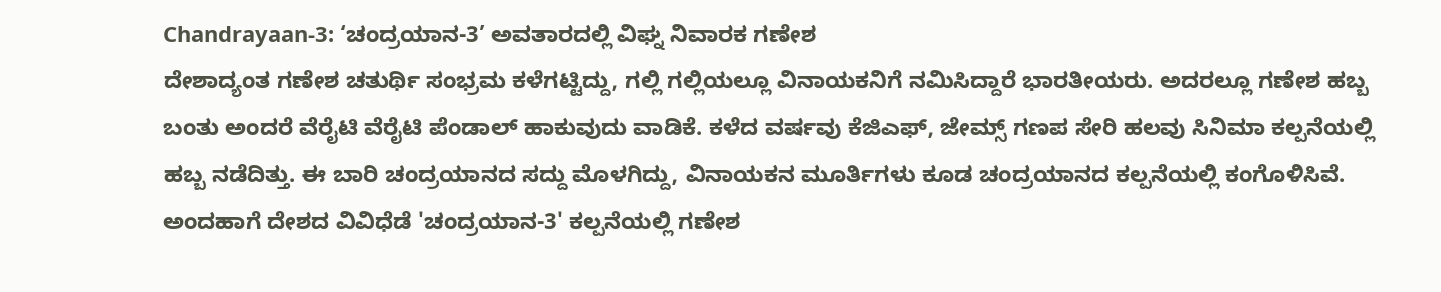Chandrayaan-3: ‘ಚಂದ್ರಯಾನ-3’ ಅವತಾರದಲ್ಲಿ ವಿಘ್ನ ನಿವಾರಕ ಗಣೇಶ
ದೇಶಾದ್ಯಂತ ಗಣೇಶ ಚತುರ್ಥಿ ಸಂಭ್ರಮ ಕಳೆಗಟ್ಟಿದ್ದು, ಗಲ್ಲಿ ಗಲ್ಲಿಯಲ್ಲೂ ವಿನಾಯಕನಿಗೆ ನಮಿಸಿದ್ದಾರೆ ಭಾರತೀಯರು. ಅದರಲ್ಲೂ ಗಣೇಶ ಹಬ್ಬ ಬಂತು ಅಂದರೆ ವೆರೈಟಿ ವೆರೈಟಿ ಪೆಂಡಾಲ್ ಹಾಕುವುದು ವಾಡಿಕೆ. ಕಳೆದ ವರ್ಷವು ಕೆಜಿಎಫ್, ಜೇಮ್ಸ್ ಗಣಪ ಸೇರಿ ಹಲವು ಸಿನಿಮಾ ಕಲ್ಪನೆಯಲ್ಲಿ ಹಬ್ಬ ನಡೆದಿತ್ತು. ಈ ಬಾರಿ ಚಂದ್ರಯಾನದ ಸದ್ದು ಮೊಳಗಿದ್ದು, ವಿನಾಯಕನ ಮೂರ್ತಿಗಳು ಕೂಡ ಚಂದ್ರಯಾನದ ಕಲ್ಪನೆಯಲ್ಲಿ ಕಂಗೊಳಿಸಿವೆ.
ಅಂದಹಾಗೆ ದೇಶದ ವಿವಿಧೆಡೆ 'ಚಂದ್ರಯಾನ-3' ಕಲ್ಪನೆಯಲ್ಲಿ ಗಣೇಶ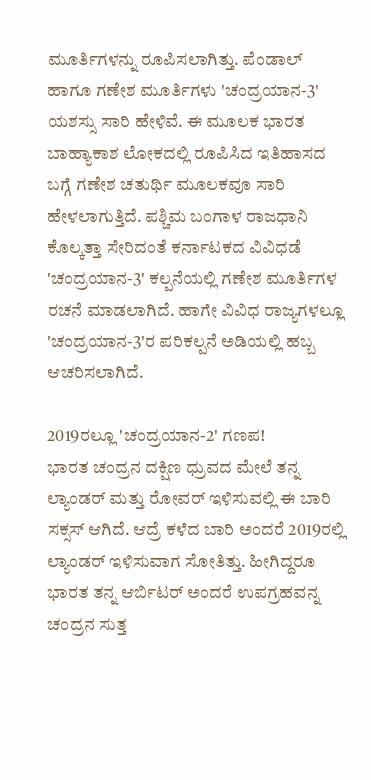ಮೂರ್ತಿಗಳನ್ನು ರೂಪಿಸಲಾಗಿತ್ತು. ಪೆಂಡಾಲ್ ಹಾಗೂ ಗಣೇಶ ಮೂರ್ತಿಗಳು 'ಚಂದ್ರಯಾನ-3' ಯಶಸ್ಸು ಸಾರಿ ಹೇಳಿವೆ. ಈ ಮೂಲಕ ಭಾರತ ಬಾಹ್ಯಾಕಾಶ ಲೋಕದಲ್ಲಿ ರೂಪಿಸಿದ ಇತಿಹಾಸದ ಬಗ್ಗೆ ಗಣೇಶ ಚತುರ್ಥಿ ಮೂಲಕವೂ ಸಾರಿ ಹೇಳಲಾಗುತ್ತಿದೆ. ಪಶ್ಚಿಮ ಬಂಗಾಳ ರಾಜಧಾನಿ ಕೊಲ್ಕತ್ತಾ ಸೇರಿದಂತೆ ಕರ್ನಾಟಕದ ವಿವಿಧಡೆ 'ಚಂದ್ರಯಾನ-3' ಕಲ್ಪನೆಯಲ್ಲಿ ಗಣೇಶ ಮೂರ್ತಿಗಳ ರಚನೆ ಮಾಡಲಾಗಿದೆ. ಹಾಗೇ ವಿವಿಧ ರಾಜ್ಯಗಳಲ್ಲೂ 'ಚಂದ್ರಯಾನ-3'ರ ಪರಿಕಲ್ಪನೆ ಅಡಿಯಲ್ಲಿ ಹಬ್ಬ ಆಚರಿಸಲಾಗಿದೆ.

2019ರಲ್ಲೂ 'ಚಂದ್ರಯಾನ-2' ಗಣಪ!
ಭಾರತ ಚಂದ್ರನ ದಕ್ಷಿಣ ಧ್ರುವದ ಮೇಲೆ ತನ್ನ ಲ್ಯಾಂಡರ್ ಮತ್ತು ರೋವರ್ ಇಳಿಸುವಲ್ಲಿ ಈ ಬಾರಿ ಸಕ್ಸಸ್ ಆಗಿದೆ. ಆದ್ರೆ ಕಳೆದ ಬಾರಿ ಅಂದರೆ 2019ರಲ್ಲಿ ಲ್ಯಾಂಡರ್ ಇಳಿಸುವಾಗ ಸೋತಿತ್ತು. ಹೀಗಿದ್ದರೂ ಭಾರತ ತನ್ನ ಆರ್ಬಿಟರ್ ಅಂದರೆ ಉಪಗ್ರಹವನ್ನ ಚಂದ್ರನ ಸುತ್ತ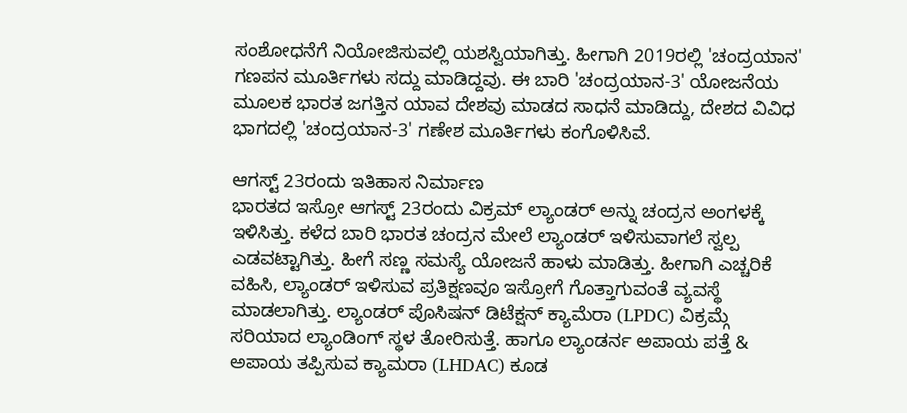ಸಂಶೋಧನೆಗೆ ನಿಯೋಜಿಸುವಲ್ಲಿ ಯಶಸ್ವಿಯಾಗಿತ್ತು. ಹೀಗಾಗಿ 2019ರಲ್ಲಿ 'ಚಂದ್ರಯಾನ' ಗಣಪನ ಮೂರ್ತಿಗಳು ಸದ್ದು ಮಾಡಿದ್ದವು. ಈ ಬಾರಿ 'ಚಂದ್ರಯಾನ-3' ಯೋಜನೆಯ ಮೂಲಕ ಭಾರತ ಜಗತ್ತಿನ ಯಾವ ದೇಶವು ಮಾಡದ ಸಾಧನೆ ಮಾಡಿದ್ದು, ದೇಶದ ವಿವಿಧ ಭಾಗದಲ್ಲಿ 'ಚಂದ್ರಯಾನ-3' ಗಣೇಶ ಮೂರ್ತಿಗಳು ಕಂಗೊಳಿಸಿವೆ.

ಆಗಸ್ಟ್ 23ರಂದು ಇತಿಹಾಸ ನಿರ್ಮಾಣ
ಭಾರತದ ಇಸ್ರೋ ಆಗಸ್ಟ್ 23ರಂದು ವಿಕ್ರಮ್ ಲ್ಯಾಂಡರ್ ಅನ್ನು ಚಂದ್ರನ ಅಂಗಳಕ್ಕೆ ಇಳಿಸಿತ್ತು. ಕಳೆದ ಬಾರಿ ಭಾರತ ಚಂದ್ರನ ಮೇಲೆ ಲ್ಯಾಂಡರ್ ಇಳಿಸುವಾಗಲೆ ಸ್ವಲ್ಪ ಎಡವಟ್ಟಾಗಿತ್ತು. ಹೀಗೆ ಸಣ್ಣ ಸಮಸ್ಯೆ ಯೋಜನೆ ಹಾಳು ಮಾಡಿತ್ತು. ಹೀಗಾಗಿ ಎಚ್ಚರಿಕೆ ವಹಿಸಿ, ಲ್ಯಾಂಡರ್ ಇಳಿಸುವ ಪ್ರತಿಕ್ಷಣವೂ ಇಸ್ರೋಗೆ ಗೊತ್ತಾಗುವಂತೆ ವ್ಯವಸ್ಥೆ ಮಾಡಲಾಗಿತ್ತು. ಲ್ಯಾಂಡರ್ ಪೊಸಿಷನ್ ಡಿಟೆಕ್ಷನ್ ಕ್ಯಾಮೆರಾ (LPDC) ವಿಕ್ರಮ್ಗೆ ಸರಿಯಾದ ಲ್ಯಾಂಡಿಂಗ್ ಸ್ಥಳ ತೋರಿಸುತ್ತೆ. ಹಾಗೂ ಲ್ಯಾಂಡರ್ನ ಅಪಾಯ ಪತ್ತೆ & ಅಪಾಯ ತಪ್ಪಿಸುವ ಕ್ಯಾಮರಾ (LHDAC) ಕೂಡ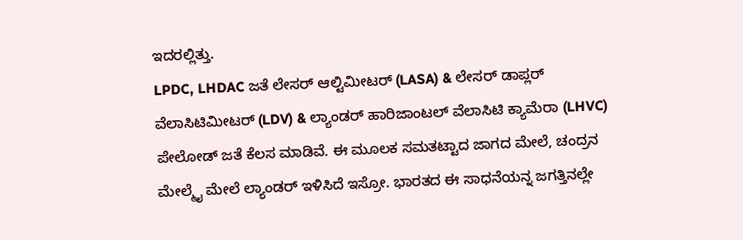ಇದರಲ್ಲಿತ್ತು.
LPDC, LHDAC ಜತೆ ಲೇಸರ್ ಆಲ್ಟಿಮೀಟರ್ (LASA) & ಲೇಸರ್ ಡಾಪ್ಲರ್ ವೆಲಾಸಿಟಿಮೀಟರ್ (LDV) & ಲ್ಯಾಂಡರ್ ಹಾರಿಜಾಂಟಲ್ ವೆಲಾಸಿಟಿ ಕ್ಯಾಮೆರಾ (LHVC) ಪೇಲೋಡ್ ಜತೆ ಕೆಲಸ ಮಾಡಿವೆ. ಈ ಮೂಲಕ ಸಮತಟ್ಟಾದ ಜಾಗದ ಮೇಲೆ, ಚಂದ್ರನ ಮೇಲ್ಮೈ ಮೇಲೆ ಲ್ಯಾಂಡರ್ ಇಳಿಸಿದೆ ಇಸ್ರೋ. ಭಾರತದ ಈ ಸಾಧನೆಯನ್ನ ಜಗತ್ತಿನಲ್ಲೇ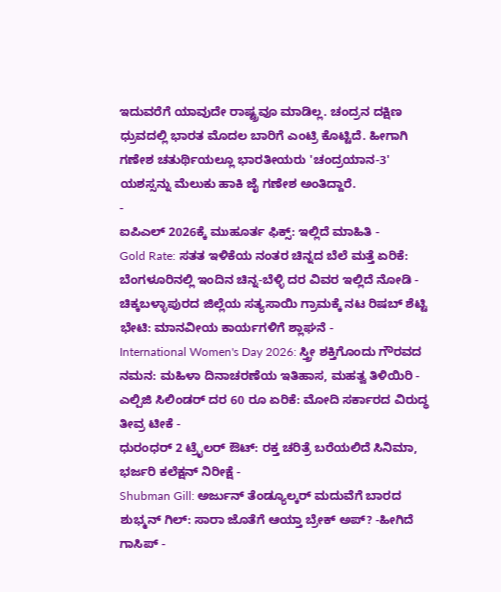ಇದುವರೆಗೆ ಯಾವುದೇ ರಾಷ್ಟ್ರವೂ ಮಾಡಿಲ್ಲ. ಚಂದ್ರನ ದಕ್ಷಿಣ ಧ್ರುವದಲ್ಲಿ ಭಾರತ ಮೊದಲ ಬಾರಿಗೆ ಎಂಟ್ರಿ ಕೊಟ್ಟಿದೆ. ಹೀಗಾಗಿ ಗಣೇಶ ಚತುರ್ಥಿಯಲ್ಲೂ ಭಾರತೀಯರು 'ಚಂದ್ರಯಾನ-3' ಯಶಸ್ಸನ್ನು ಮೆಲುಕು ಹಾಕಿ ಜೈ ಗಣೇಶ ಅಂತಿದ್ದಾರೆ.
-
ಐಪಿಎಲ್ 2026ಕ್ಕೆ ಮುಹೂರ್ತ ಫಿಕ್ಸ್: ಇಲ್ಲಿದೆ ಮಾಹಿತಿ -
Gold Rate: ಸತತ ಇಳಿಕೆಯ ನಂತರ ಚಿನ್ನದ ಬೆಲೆ ಮತ್ತೆ ಏರಿಕೆ: ಬೆಂಗಳೂರಿನಲ್ಲಿ ಇಂದಿನ ಚಿನ್ನ-ಬೆಳ್ಳಿ ದರ ವಿವರ ಇಲ್ಲಿದೆ ನೋಡಿ -
ಚಿಕ್ಕಬಳ್ಳಾಪುರದ ಜಿಲ್ಲೆಯ ಸತ್ಯಸಾಯಿ ಗ್ರಾಮಕ್ಕೆ ನಟ ರಿಷಬ್ ಶೆಟ್ಟಿ ಭೇಟಿ: ಮಾನವೀಯ ಕಾರ್ಯಗಳಿಗೆ ಶ್ಲಾಘನೆ -
International Women's Day 2026: ಸ್ತ್ರೀ ಶಕ್ತಿಗೊಂದು ಗೌರವದ ನಮನ: ಮಹಿಳಾ ದಿನಾಚರಣೆಯ ಇತಿಹಾಸ, ಮಹತ್ವ ತಿಳಿಯಿರಿ -
ಎಲ್ಪಿಜಿ ಸಿಲಿಂಡರ್ ದರ 60 ರೂ ಏರಿಕೆ: ಮೋದಿ ಸರ್ಕಾರದ ವಿರುದ್ಧ ತೀವ್ರ ಟೀಕೆ -
ಧುರಂಧರ್ 2 ಟ್ರೈಲರ್ ಔಟ್: ರಕ್ತ ಚರಿತ್ರೆ ಬರೆಯಲಿದೆ ಸಿನಿಮಾ, ಭರ್ಜರಿ ಕಲೆಕ್ಷನ್ ನಿರೀಕ್ಷೆ -
Shubman Gill: ಅರ್ಜುನ್ ತೆಂಡ್ಯೂಲ್ಕರ್ ಮದುವೆಗೆ ಬಾರದ ಶುಭ್ಮನ್ ಗಿಲ್: ಸಾರಾ ಜೊತೆಗೆ ಆಯ್ತಾ ಬ್ರೇಕ್ ಅಪ್? -ಹೀಗಿದೆ ಗಾಸಿಪ್ -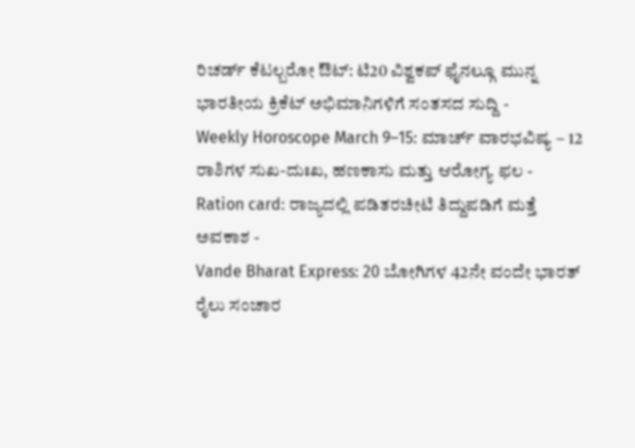ರಿಚರ್ಡ್ ಕೆಟಲ್ಬರೋ ಔಟ್: ಟಿ20 ವಿಶ್ವಕಪ್ ಫೈನಲ್ಗೂ ಮುನ್ನ ಭಾರತೀಯ ಕ್ರಿಕೆಟ್ ಅಭಿಮಾನಿಗಳಿಗೆ ಸಂತಸದ ಸುದ್ದಿ -
Weekly Horoscope March 9–15: ಮಾರ್ಚ್ ವಾರಭವಿಷ್ಯ – 12 ರಾಶಿಗಳ ಸುಖ-ದುಃಖ, ಹಣಕಾಸು ಮತ್ತು ಆರೋಗ್ಯ ಫಲ -
Ration card: ರಾಜ್ಯದಲ್ಲಿ ಪಡಿತರಚೀಟಿ ತಿದ್ದುಪಡಿಗೆ ಮತ್ತೆ ಅವಕಾಶ -
Vande Bharat Express: 20 ಬೋಗಿಗಳ 42ನೇ ವಂದೇ ಭಾರತ್ ರೈಲು ಸಂಚಾರ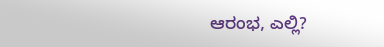ಆರಂಭ, ಎಲ್ಲಿ?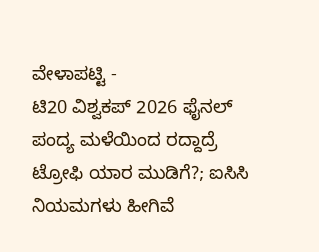ವೇಳಾಪಟ್ಟಿ -
ಟಿ20 ವಿಶ್ವಕಪ್ 2026 ಫೈನಲ್ ಪಂದ್ಯ ಮಳೆಯಿಂದ ರದ್ದಾದ್ರೆ ಟ್ರೋಫಿ ಯಾರ ಮುಡಿಗೆ?; ಐಸಿಸಿ ನಿಯಮಗಳು ಹೀಗಿವೆ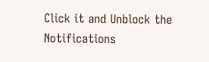Click it and Unblock the Notifications